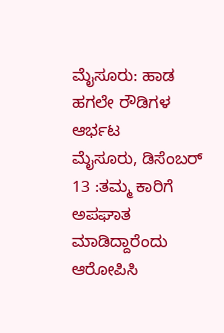ಮೈಸೂರು: ಹಾಡ ಹಗಲೇ ರೌಡಿಗಳ ಆರ್ಭಟ
ಮೈಸೂರು, ಡಿಸೆಂಬರ್ 13 :ತಮ್ಮ ಕಾರಿಗೆ ಅಪಘಾತ ಮಾಡಿದ್ದಾರೆಂದು ಆರೋಪಿಸಿ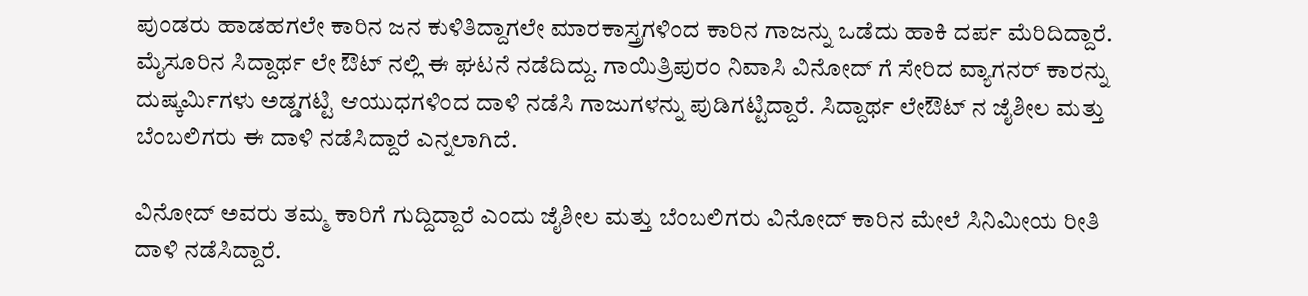ಪುಂಡರು ಹಾಡಹಗಲೇ ಕಾರಿನ ಜನ ಕುಳಿತಿದ್ದಾಗಲೇ ಮಾರಕಾಸ್ತ್ರಗಳಿಂದ ಕಾರಿನ ಗಾಜನ್ನು ಒಡೆದು ಹಾಕಿ ದರ್ಪ ಮೆರಿದಿದ್ದಾರೆ.
ಮೈಸೂರಿನ ಸಿದ್ದಾರ್ಥ ಲೇ ಔಟ್ ನಲ್ಲಿ ಈ ಘಟನೆ ನಡೆದಿದ್ದು. ಗಾಯಿತ್ರಿಪುರಂ ನಿವಾಸಿ ವಿನೋದ್ ಗೆ ಸೇರಿದ ವ್ಯಾಗನರ್ ಕಾರನ್ನು ದುಷ್ಕರ್ಮಿಗಳು ಅಡ್ಡಗಟ್ಟಿ ಆಯುಧಗಳಿಂದ ದಾಳಿ ನಡೆಸಿ ಗಾಜುಗಳನ್ನು ಪುಡಿಗಟ್ಟಿದ್ದಾರೆ. ಸಿದ್ದಾರ್ಥ ಲೇಔಟ್ ನ ಜೈಶೀಲ ಮತ್ತು ಬೆಂಬಲಿಗರು ಈ ದಾಳಿ ನಡೆಸಿದ್ದಾರೆ ಎನ್ನಲಾಗಿದೆ.

ವಿನೋದ್ ಅವರು ತಮ್ಮ ಕಾರಿಗೆ ಗುದ್ದಿದ್ದಾರೆ ಎಂದು ಜೈಶೀಲ ಮತ್ತು ಬೆಂಬಲಿಗರು ವಿನೋದ್ ಕಾರಿನ ಮೇಲೆ ಸಿನಿಮೀಯ ರೀತಿ ದಾಳಿ ನಡೆಸಿದ್ದಾರೆ.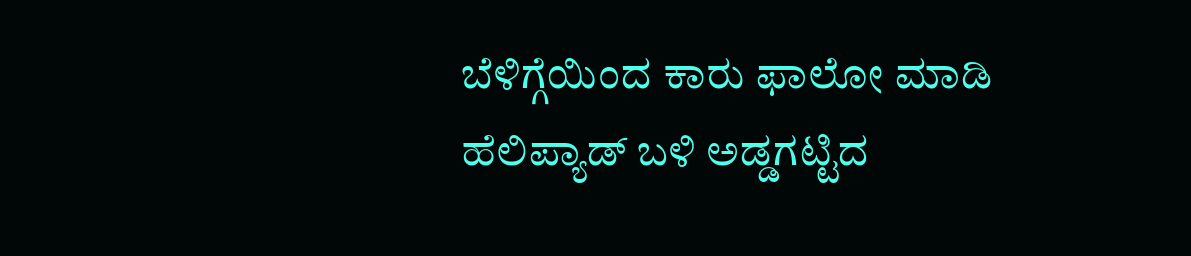ಬೆಳಿಗ್ಗೆಯಿಂದ ಕಾರು ಫಾಲೋ ಮಾಡಿ ಹೆಲಿಪ್ಯಾಡ್ ಬಳಿ ಅಡ್ಡಗಟ್ಟಿದ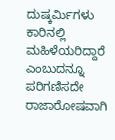ದುಷ್ಕರ್ಮಿಗಳು ಕಾರಿನಲ್ಲಿ ಮಹಿಳೆಯರಿದ್ದಾರೆ ಎಂಬುದನ್ನೂ ಪರಿಗಣಿಸದೇ ರಾಜಾರೋಷವಾಗಿ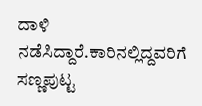ದಾಳಿ ನಡೆಸಿದ್ದಾರೆ.ಕಾರಿನಲ್ಲಿದ್ದವರಿಗೆ ಸಣ್ಣಪುಟ್ಟ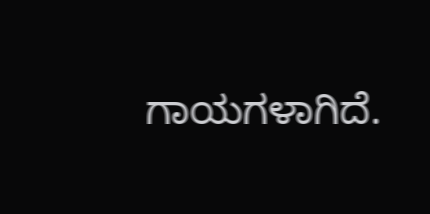ಗಾಯಗಳಾಗಿದೆ.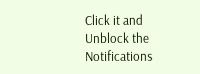Click it and Unblock the Notifications